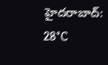హైదరాబాద్: 28°C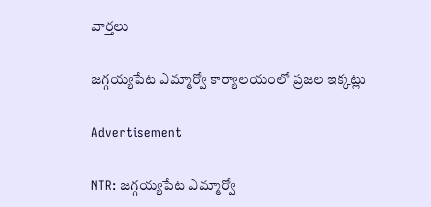వార్తలు

జగ్గయ్యపేట ఎమ్మార్వో కార్యాలయంలో ప్రజల ఇక్కట్లు

Advertisement

NTR: జగ్గయ్యపేట ఎమ్మార్వో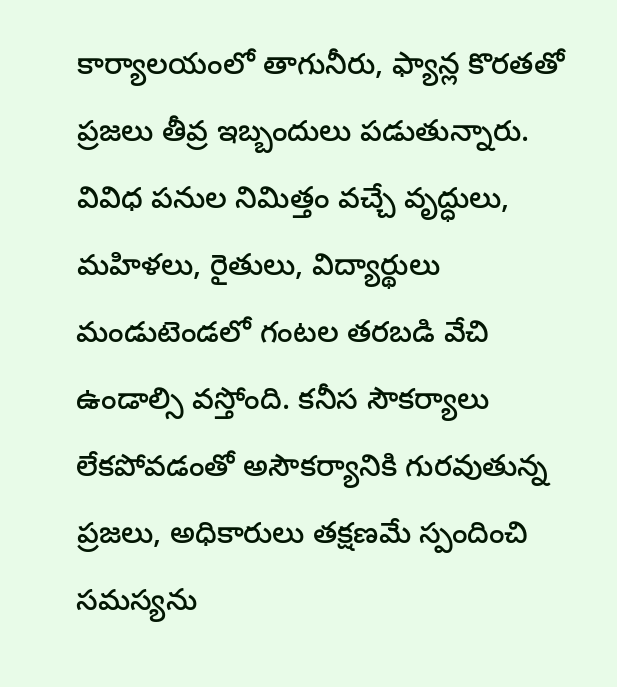కార్యాలయంలో తాగునీరు, ఫ్యాన్ల కొరతతో ప్రజలు తీవ్ర ఇబ్బందులు పడుతున్నారు. వివిధ పనుల నిమిత్తం వచ్చే వృద్ధులు, మహిళలు, రైతులు, విద్యార్థులు మండుటెండలో గంటల తరబడి వేచి ఉండాల్సి వస్తోంది. కనీస సౌకర్యాలు లేకపోవడంతో అసౌకర్యానికి గురవుతున్న ప్రజలు, అధికారులు తక్షణమే స్పందించి సమస్యను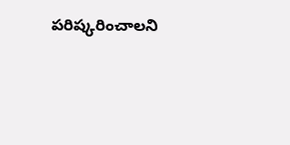పరిష్కరించాలని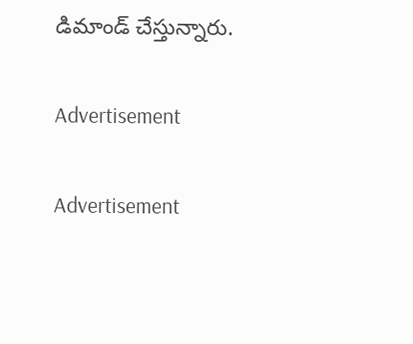డిమాండ్ చేస్తున్నారు.

Advertisement

Advertisement